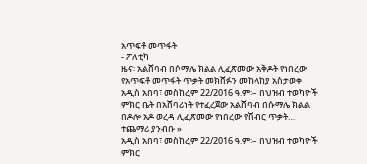አጥፍቶ መጥፋት
- ፖለቲካ
ዜና፡ አልሸባብ በሶማሌ ክልል ሊፈጽመው አቅዶት የነበረው የአጥፍቶ መጥፋት ጥቃት መክሸፉን መከላከያ አስታወቀ
አዲስ አበባ፣ መስከረም 22/2016 ዓ.ም፡– በህዝብ ተወካዮች ምክር ቤት በአሸባሪነት የተፈረጀው አልሸባብ በሱማሌ ክልል በዶሎ አዶ ወረዳ ሊፈጽመው የነበረው የሽብር ጥቃት…
ተጨማሪ ያንብቡ »
አዲስ አበባ፣ መስከረም 22/2016 ዓ.ም፡– በህዝብ ተወካዮች ምክር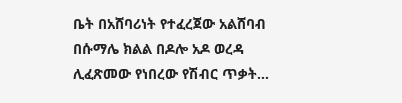ቤት በአሸባሪነት የተፈረጀው አልሸባብ በሱማሌ ክልል በዶሎ አዶ ወረዳ ሊፈጽመው የነበረው የሽብር ጥቃት…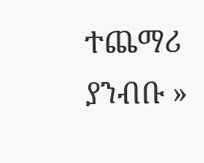ተጨማሪ ያንብቡ »